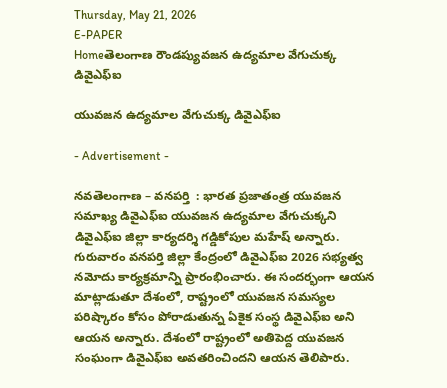Thursday, May 21, 2026
E-PAPER
Homeతెలంగాణ రౌండప్యువజన ఉద్యమాల వేగుచుక్క డివైఎఫ్ఐ

యువజన ఉద్యమాల వేగుచుక్క డివైఎఫ్ఐ

- Advertisement -

నవతెలంగాణ – వనపర్తి  : భారత ప్రజాతంత్ర యువజన సమాఖ్య డివైఎఫ్ఐ యువజన ఉద్యమాల వేగుచుక్కని డివైఎఫ్ఐ జిల్లా కార్యదర్శి గడ్డికోపుల మహేష్ అన్నారు. గురువారం వనపర్తి జిల్లా కేంద్రంలో డివైఎఫ్ఐ 2026 సభ్యత్వ నమోదు కార్యక్రమాన్ని ప్రారంభించారు. ఈ సందర్భంగా ఆయన మాట్లాడుతూ దేశంలో, రాష్ట్రంలో యువజన సమస్యల పరిష్కారం కోసం పోరాడుతున్న ఏకైక సంస్థ డివైఎఫ్ఐ అని ఆయన అన్నారు. దేశంలో రాష్ట్రంలో అతిపెద్ద యువజన సంఘంగా డివైఎఫ్ఐ అవతరించిందని ఆయన తెలిపారు.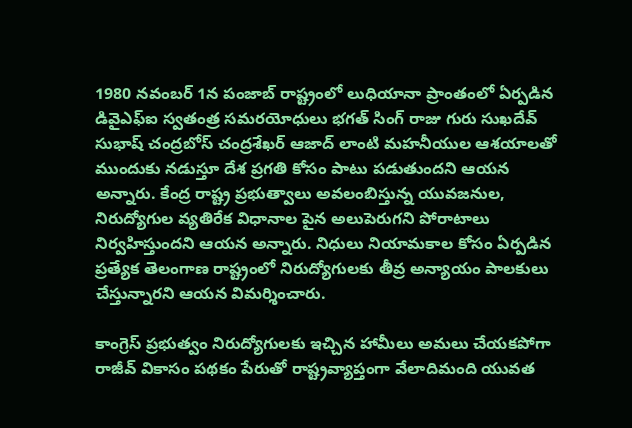1980 నవంబర్ 1న పంజాబ్ రాష్ట్రంలో లుధియానా ప్రాంతంలో ఏర్పడిన డివైఎఫ్ఐ స్వతంత్ర సమరయోధులు భగత్ సింగ్ రాజు గురు సుఖదేవ్ సుభాష్ చంద్రబోస్ చంద్రశేఖర్ ఆజాద్ లాంటి మహనీయుల ఆశయాలతో ముందుకు నడుస్తూ దేశ ప్రగతి కోసం పాటు పడుతుందని ఆయన అన్నారు. కేంద్ర రాష్ట్ర ప్రభుత్వాలు అవలంబిస్తున్న యువజనుల, నిరుద్యోగుల వ్యతిరేక విధానాల పైన అలుపెరుగని పోరాటాలు నిర్వహిస్తుందని ఆయన అన్నారు. నిధులు నియామకాల కోసం ఏర్పడిన ప్రత్యేక తెలంగాణ రాష్ట్రంలో నిరుద్యోగులకు తీవ్ర అన్యాయం పాలకులు చేస్తున్నారని ఆయన విమర్శించారు.

కాంగ్రెస్ ప్రభుత్వం నిరుద్యోగులకు ఇచ్చిన హామీలు అమలు చేయకపోగా రాజీవ్ వికాసం పథకం పేరుతో రాష్ట్రవ్యాప్తంగా వేలాదిమంది యువత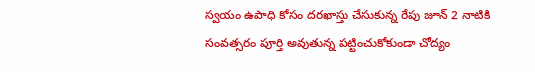స్వయం ఉపాధి కోసం దరఖాస్తు చేసుకున్న రేపు జూన్ 2 నాటికి సంవత్సరం పూర్తి అవుతున్న పట్టించుకోకుండా చోద్యం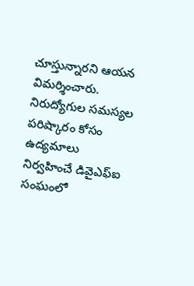చూస్తున్నారని ఆయన విమర్శించారు. నిరుద్యోగుల సమస్యల పరిష్కారం కోసం ఉద్యమాలు నిర్వహించే డివైఎఫ్ఐ సంఘంలో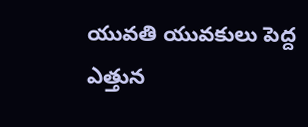యువతి యువకులు పెద్ద ఎత్తున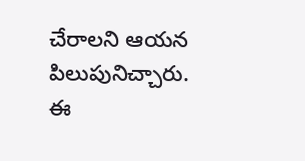చేరాలని ఆయన పిలుపునిచ్చారు. ఈ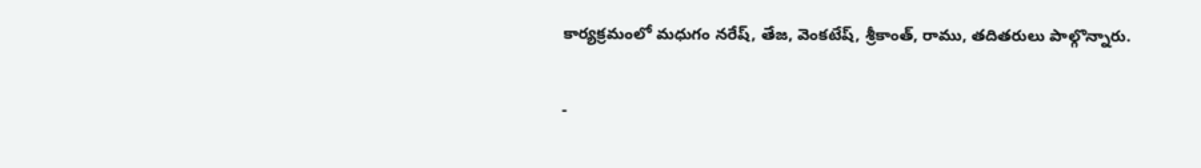కార్యక్రమంలో మధుగం నరేష్, తేజ, వెంకటేష్, శ్రీకాంత్, రాము, తదితరులు పాల్గొన్నారు.

-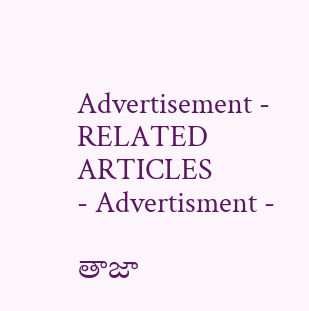Advertisement -
RELATED ARTICLES
- Advertisment -

తాజా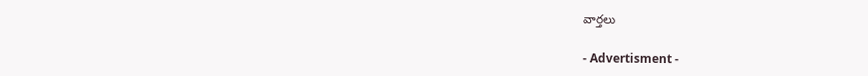వార్తలు

- Advertisment -